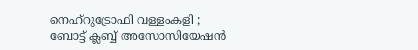നെഹ്റുട്രോഫി വള്ളംകളി ; ബോട്ട് ക്ലബ്ബ്‌ അസോസിയേഷൻ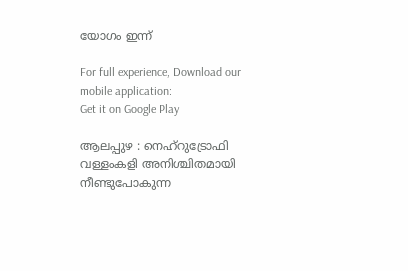യോഗം ഇന്ന്

For full experience, Download our mobile application:
Get it on Google Play

ആലപ്പുഴ : നെഹ്റുട്രോഫി വള്ളംകളി അനിശ്ചിതമായി നീണ്ടുപോകുന്ന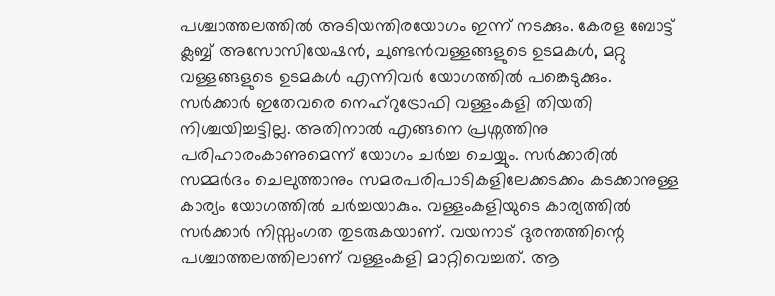പശ്ചാത്തലത്തിൽ അടിയന്തിരയോഗം ഇന്ന് നടക്കും. കേരള ബോട്ട് ക്ലബ്ബ്‌ അസോസിയേഷൻ, ചുണ്ടൻവള്ളങ്ങളുടെ ഉടമകൾ, മറ്റു വള്ളങ്ങളുടെ ഉടമകൾ എന്നിവർ യോഗത്തിൽ പങ്കെടുക്കും. സർക്കാർ ഇതേവരെ നെഹ്റുട്രോഫി വള്ളംകളി തിയതി നിശ്ചയിച്ചട്ടില്ല. അതിനാൽ എങ്ങനെ പ്രശ്നത്തിനു പരിഹാരംകാണുമെന്ന് യോഗം ചർച്ച ചെയ്യും. സർക്കാരിൽ സമ്മർദം ചെലുത്താനും സമരപരിപാടികളിലേക്കടക്കം കടക്കാനുള്ള കാര്യം യോഗത്തിൽ ചർച്ചയാകും. വള്ളംകളിയുടെ കാര്യത്തിൽ സർക്കാർ നിസ്സംഗത തുടരുകയാണ്. വയനാട് ദുരന്തത്തിന്റെ പശ്ചാത്തലത്തിലാണ് വള്ളംകളി മാറ്റിവെച്ചത്. ആ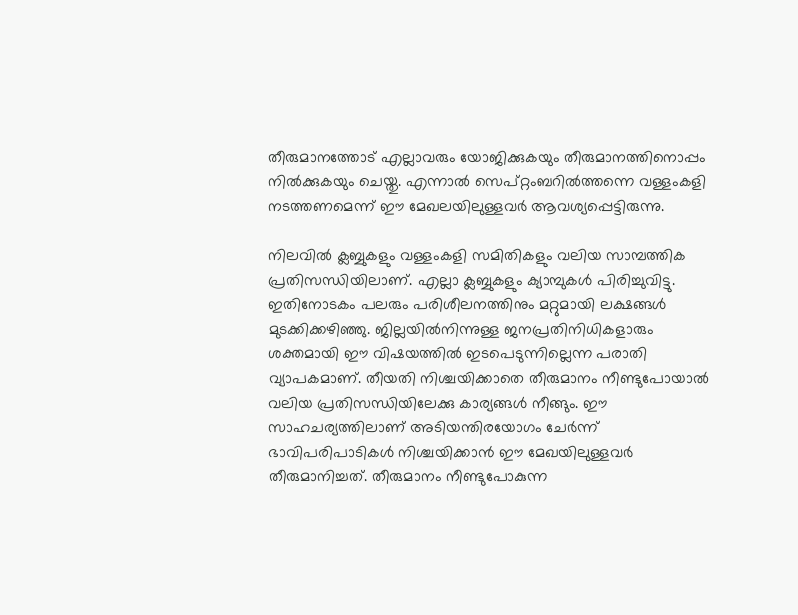തീരുമാനത്തോട്‌ എല്ലാവരും യോജിക്കുകയും തീരുമാനത്തിനൊപ്പം നിൽക്കുകയും ചെയ്തു. എന്നാൽ സെപ്റ്റംബറിൽത്തന്നെ വള്ളംകളി നടത്തണമെന്ന് ഈ മേഖലയിലുള്ളവർ ആവശ്യപ്പെട്ടിരുന്നു.

നിലവിൽ ക്ലബ്ബുകളും വള്ളംകളി സമിതികളും വലിയ സാമ്പത്തിക പ്രതിസന്ധിയിലാണ്. എല്ലാ ക്ലബ്ബുകളും ക്യാമ്പുകൾ പിരിച്ചുവിട്ടു. ഇതിനോടകം പലരും പരിശീലനത്തിനും മറ്റുമായി ലക്ഷങ്ങൾ മുടക്കിക്കഴിഞ്ഞു. ജില്ലയിൽനിന്നുള്ള ജനപ്രതിനിധികളാരും ശക്തമായി ഈ വിഷയത്തിൽ ഇടപെടുന്നില്ലെന്ന പരാതി വ്യാപകമാണ്. തീയതി നിശ്ചയിക്കാതെ തീരുമാനം നീണ്ടുപോയാൽ വലിയ പ്രതിസന്ധിയിലേക്കു കാര്യങ്ങൾ നീങ്ങും. ഈ സാഹചര്യത്തിലാണ് അടിയന്തിരയോഗം ചേർന്ന് ഭാവിപരിപാടികൾ നിശ്ചയിക്കാൻ ഈ മേഖയിലുള്ളവർ തീരുമാനിച്ചത്. തീരുമാനം നീണ്ടുപോകുന്ന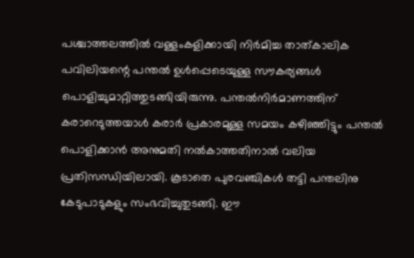പശ്ചാത്തലത്തിൽ വള്ളംകളിക്കായി നിർമിച്ച താത്കാലിക പവിലിയന്റെ പന്തൽ ഉൾപ്പെടെയുള്ള സൗകര്യങ്ങൾ പൊളിച്ചുമാറ്റിത്തുടങ്ങിയിരുന്നു. പന്തൽനിർമാണത്തിന് കരാറെടുത്തയാൾ കരാർ പ്രകാരമുള്ള സമയം കഴിഞ്ഞിട്ടും പന്തൽ പൊളിക്കാൻ അനുമതി നൽകാത്തതിനാൽ വലിയ പ്രതിസന്ധിയിലായി. കൂടാതെ പുരവഞ്ചികൾ തട്ടി പന്തലിനു കേടുപാടുകളും സംഭവിച്ചുതുടങ്ങി. ഈ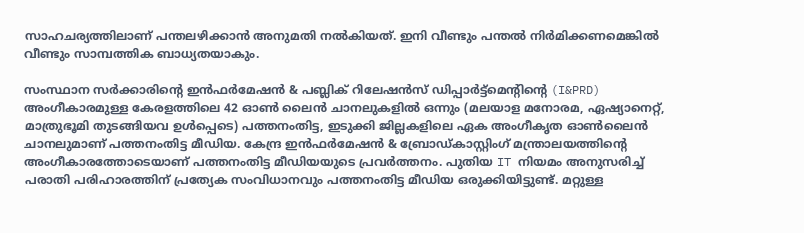സാഹചര്യത്തിലാണ് പന്തലഴിക്കാൻ അനുമതി നൽകിയത്. ഇനി വീണ്ടും പന്തൽ നിർമിക്കണമെങ്കിൽ വീണ്ടും സാമ്പത്തിക ബാധ്യതയാകും.

സംസ്ഥാന സര്‍ക്കാരിന്റെ ഇന്‍ഫര്‍മേഷന്‍ & പബ്ലിക് റിലേഷന്‍സ് ഡിപ്പാര്‍ട്ട്മെന്റിന്റെ (I&PRD) അംഗീകാരമുള്ള കേരളത്തിലെ 42 ഓണ്‍ ലൈന്‍ ചാനലുകളില്‍ ഒന്നും (മലയാള മനോരമ, ഏഷ്യാനെറ്റ്, മാത്രുഭൂമി തുടങ്ങിയവ ഉള്‍പ്പെടെ) പത്തനംതിട്ട, ഇടുക്കി ജില്ലകളിലെ ഏക അംഗീകൃത ഓണ്‍ലൈന്‍  ചാനലുമാണ് പത്തനംതിട്ട മീഡിയ. കേന്ദ്ര ഇന്‍ഫര്‍മേഷന്‍ & ബ്രോഡ്‌കാസ്റ്റിംഗ് മന്ത്രാലയത്തിന്റെ അംഗീകാരത്തോടെയാണ് പത്തനംതിട്ട മീഡിയയുടെ പ്രവര്‍ത്തനം. പുതിയ IT നിയമം അനുസരിച്ച്  പരാതി പരിഹാരത്തിന് പ്രത്യേക സംവിധാനവും പത്തനംതിട്ട മീഡിയ ഒരുക്കിയിട്ടുണ്ട്. മറ്റുള്ള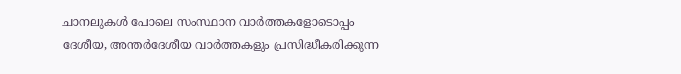ചാനലുകള്‍ പോലെ സംസ്ഥാന വാര്‍ത്തകളോടൊപ്പം ദേശീയ, അന്തര്‍ദേശീയ വാര്‍ത്തകളും പ്രസിദ്ധീകരിക്കുന്ന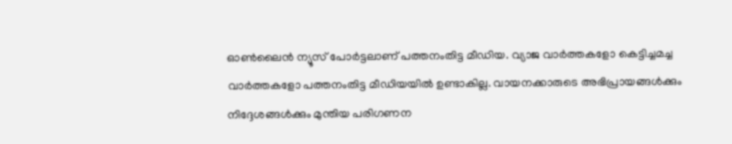ഓണ്‍ലൈന്‍ ന്യൂസ് പോര്‍ട്ടലാണ് പത്തനംതിട്ട മീഡിയ. വ്യാജ വാര്‍ത്തകളോ കെട്ടിച്ചമച്ച വാര്‍ത്തകളോ പത്തനംതിട്ട മീഡിയയില്‍ ഉണ്ടാകില്ല. വായനക്കാരുടെ അഭിപ്രായങ്ങള്‍ക്കും നിദ്ദേശങ്ങള്‍ക്കും മുന്തിയ പരിഗണന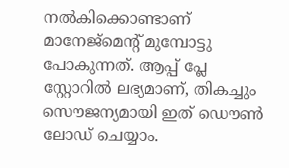നല്‍കിക്കൊണ്ടാണ് മാനേജ്മെന്റ് മുമ്പോട്ടു പോകുന്നത്. ആപ്പ് പ്ലേ സ്റ്റോറില്‍ ലഭ്യമാണ്, തികച്ചും സൌജന്യമായി ഇത് ഡൌണ്‍ ലോഡ് ചെയ്യാം.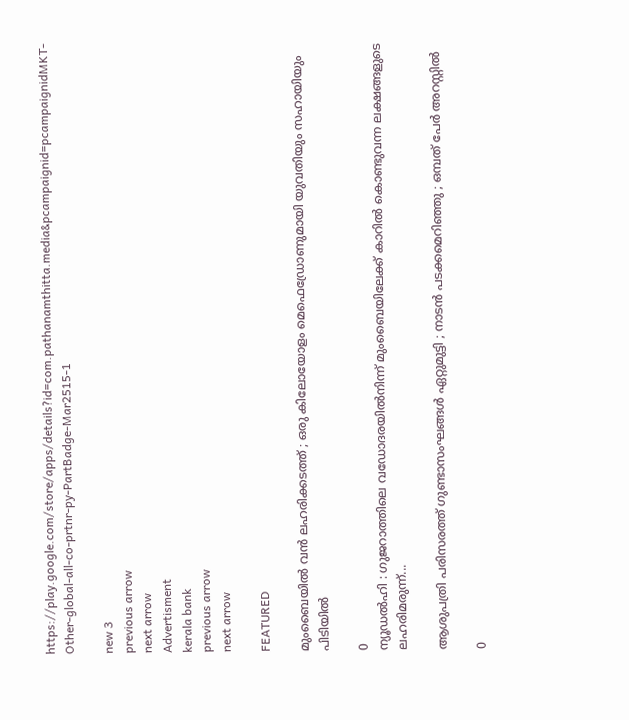https://play.google.com/store/apps/details?id=com.pathanamthitta.media&pcampaignid=pcampaignidMKT-Other-global-all-co-prtnr-py-PartBadge-Mar2515-1

new 3
previous arrow
next arrow
Advertisment
kerala bank
previous arrow
next arrow

FEATURED

മുംബൈയിൽ വൻ ലഹരിക്കടത്ത് ; ഒരു കിലോയോളം മെഫെഡ്രോണുമായി യുവതിയും സഹായിയും പിടിയിൽ

0
ന്യൂഡൽഹി : ഗുജറാത്തിലെ വഡോദരയിൽനിന്ന് മുംബൈയിലേക്ക് കാറിൽ കൊണ്ടുവന്ന ലക്ഷങ്ങളുടെ ലഹരിമരുന്ന്...

ആശുപത്രി പരിസരത്ത് ഗുണ്ടാസംഘങ്ങൾ ഏറ്റുമുട്ടി ; നാടൻ പടക്കമെറിഞ്ഞു ; ഒമ്പത് പേർ അറസ്റ്റിൽ

0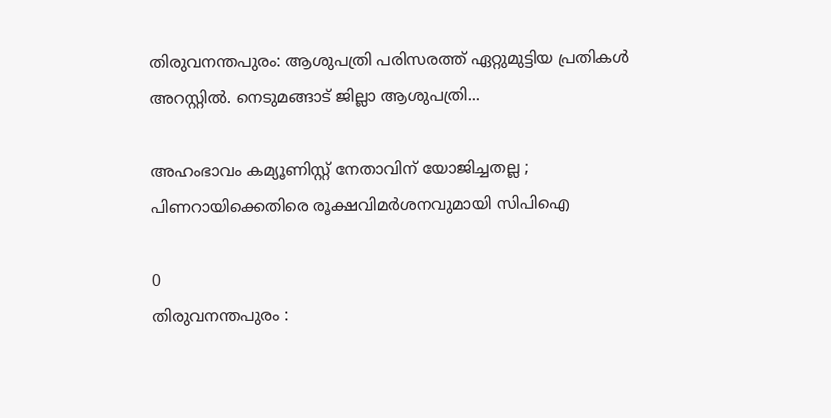തിരുവനന്തപുരം: ആശുപത്രി പരിസരത്ത് ഏറ്റുമുട്ടിയ പ്രതികൾ അറസ്റ്റിൽ. നെടുമങ്ങാട് ജില്ലാ ആശുപത്രി...

അഹംഭാവം കമ്യൂണിസ്റ്റ് നേതാവിന് യോജിച്ചതല്ല ; പിണറായിക്കെതിരെ രൂക്ഷവിമർശനവുമായി സിപിഐ

0
തിരുവനന്തപുരം :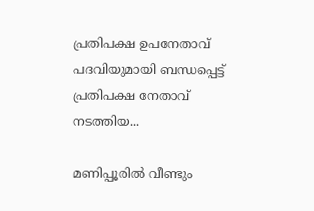പ്രതിപക്ഷ ഉപനേതാവ് പദവിയുമായി ബന്ധപ്പെട്ട് പ്രതിപക്ഷ നേതാവ് നടത്തിയ...

മണിപ്പൂരിൽ വീണ്ടും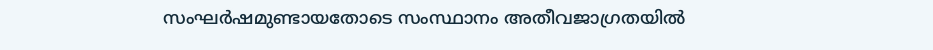സംഘർഷമുണ്ടായതോടെ സംസ്ഥാനം അതീവജാഗ്രതയിൽ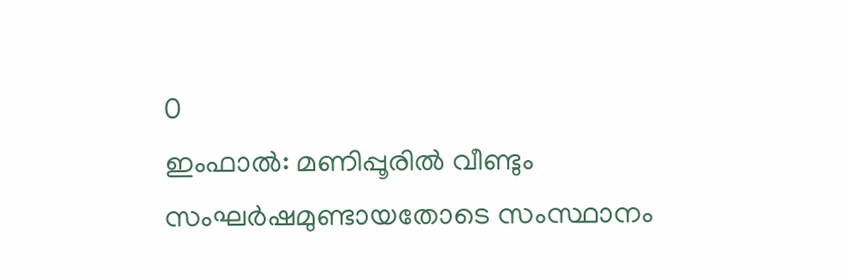0
ഇംഫാൽ: മണിപ്പൂരിൽ വീണ്ടും സംഘർഷമുണ്ടായതോടെ സംസ്ഥാനം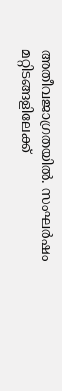അതീവജാഗ്രതയിൽ. സംഘർഷം മറ്റിടങ്ങളിലേക്ക്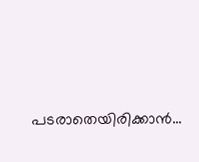പടരാതെയിരിക്കാൻ...